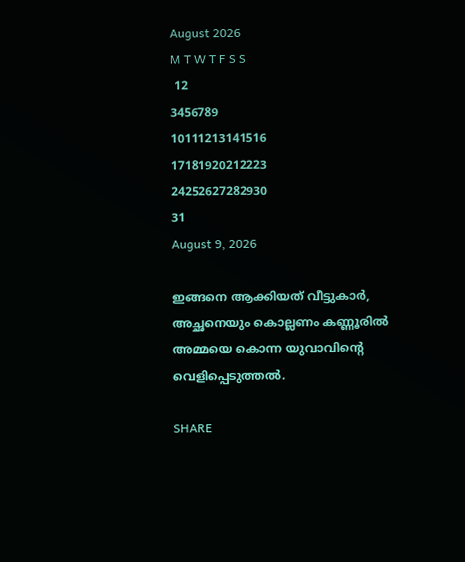August 2026
M T W T F S S
 12
3456789
10111213141516
17181920212223
24252627282930
31
August 9, 2026

ഇങ്ങനെ ആക്കിയത് വീട്ടുകാർ, അച്ഛനെയും കൊല്ലണം കണ്ണൂരിൽ അമ്മയെ കൊന്ന യുവാവിന്റെ വെളിപ്പെടുത്തൽ.

SHARE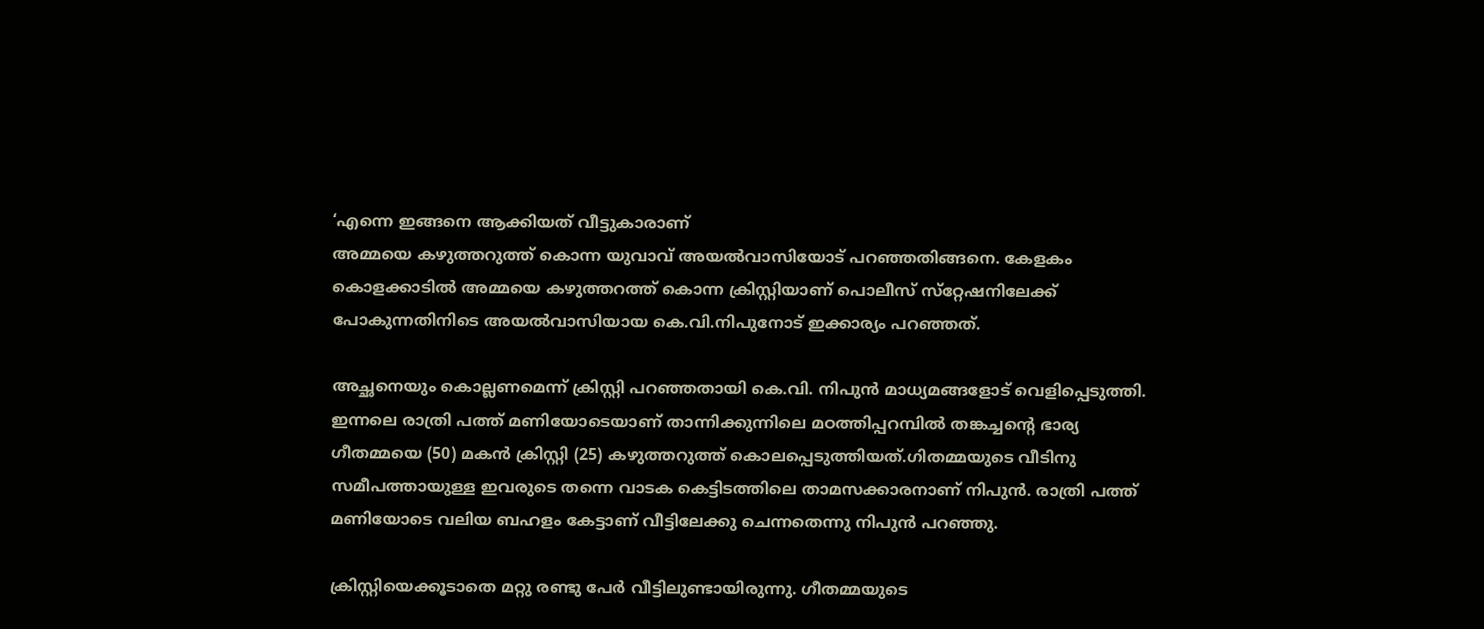‘എന്നെ ഇങ്ങനെ ആക്കിയത് വീട്ടുകാരാണ്
അമ്മയെ കഴുത്തറുത്ത് കൊന്ന യുവാവ് അയൽവാസിയോട് പറഞ്ഞതിങ്ങനെ. കേളകം കൊളക്കാടിൽ അമ്മയെ കഴുത്തറത്ത് കൊന്ന ക്രിസ്റ്റിയാണ് പൊലീസ് സ്‌റ്റേഷനിലേക്ക് പോകുന്നതിനിടെ അയൽവാസിയായ കെ.വി.നിപുനോട് ഇക്കാര്യം പറഞ്ഞത്.

അച്ഛനെയും കൊല്ലണമെന്ന് ക്രിസ്റ്റി പറഞ്ഞതായി കെ.വി. നിപുൻ മാധ്യമങ്ങളോട് വെളിപ്പെടുത്തി. ഇന്നലെ രാത്രി പത്ത് മണിയോടെയാണ് താന്നിക്കുന്നിലെ മഠത്തിപ്പറമ്പിൽ തങ്കച്ചന്റെ ഭാര്യ ഗീതമ്മയെ (50) മകൻ ക്രിസ്റ്റി (25) കഴുത്തറുത്ത് കൊലപ്പെടുത്തിയത്.ഗിതമ്മയുടെ വീടിനു സമീപത്തായുള്ള ഇവരുടെ തന്നെ വാടക കെട്ടിടത്തിലെ താമസക്കാരനാണ് നിപുൻ. രാത്രി പത്ത് മണിയോടെ വലിയ ബഹളം കേട്ടാണ് വീട്ടിലേക്കു ചെന്നതെന്നു നിപുൻ പറഞ്ഞു.

ക്രിസ്റ്റിയെക്കൂടാതെ മറ്റു രണ്ടു പേർ വീട്ടിലുണ്ടായിരുന്നു. ഗീതമ്മയുടെ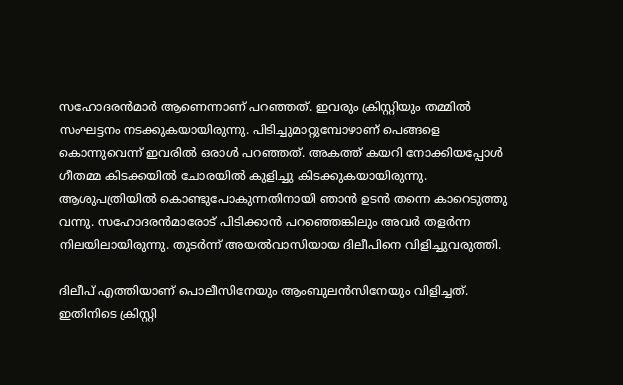സഹോദരൻമാർ ആണെന്നാണ് പറഞ്ഞത്. ഇവരും ക്രിസ്റ്റിയും തമ്മിൽ സംഘട്ടനം നടക്കുകയായിരുന്നു. പിടിച്ചുമാറ്റുമ്പോഴാണ് പെങ്ങളെ കൊന്നുവെന്ന് ഇവരിൽ ഒരാൾ പറഞ്ഞത്. അകത്ത് കയറി നോക്കിയപ്പോൾ ഗീതമ്മ കിടക്കയിൽ ചോരയിൽ കുളിച്ചു കിടക്കുകയായിരുന്നു. ആശുപത്രിയിൽ കൊണ്ടുപോകുന്നതിനായി ഞാൻ ഉടൻ തന്നെ കാറെടുത്തു വന്നു. സഹോദരൻമാരോട് പിടിക്കാൻ പറഞ്ഞെങ്കിലും അവർ തളർന്ന നിലയിലായിരുന്നു. തുടർന്ന് അയൽവാസിയായ ദിലീപിനെ വിളിച്ചുവരുത്തി.

ദിലീപ് എത്തിയാണ് പൊലീസിനേയും ആംബുലൻസിനേയും വിളിച്ചത്. ഇതിനിടെ ക്രിസ്റ്റി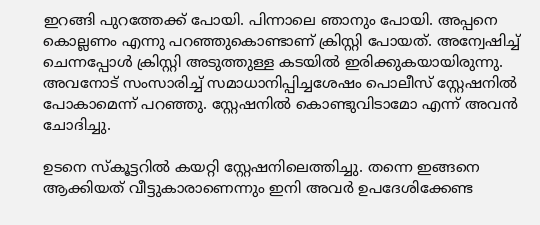ഇറങ്ങി പുറത്തേക്ക് പോയി. പിന്നാലെ ഞാനും പോയി. അപ്പനെ കൊല്ലണം എന്നു പറഞ്ഞുകൊണ്ടാണ് ക്രിസ്റ്റി പോയത്. അന്വേഷിച്ച് ചെന്നപ്പോൾ ക്രിസ്റ്റി അടുത്തുള്ള കടയിൽ ഇരിക്കുകയായിരുന്നു. അവനോട് സംസാരിച്ച് സമാധാനിപ്പിച്ചശേഷം പൊലീസ് സ്റ്റേഷനിൽ പോകാമെന്ന് പറഞ്ഞു. സ്റ്റേഷനിൽ കൊണ്ടുവിടാമോ എന്ന് അവൻ ചോദിച്ചു.

ഉടനെ സ്കൂട്ടറിൽ കയറ്റി സ്റ്റേഷനിലെത്തിച്ചു. തന്നെ ഇങ്ങനെ ആക്കിയത് വീട്ടുകാരാണെന്നും ഇനി അവർ ഉപദേശിക്കേണ്ട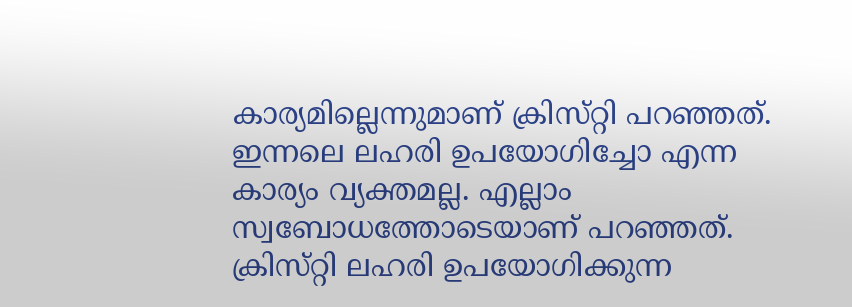കാര്യമില്ലെന്നുമാണ് ക്രിസ്‌റ്റി പറഞ്ഞത്. ഇന്നലെ ലഹരി ഉപയോഗിച്ചോ എന്ന കാര്യം വ്യക്തമല്ല. എല്ലാം സ്വബോധത്തോടെയാണ് പറഞ്ഞത്. ക്രിസ്‌റ്റി ലഹരി ഉപയോഗിക്കുന്ന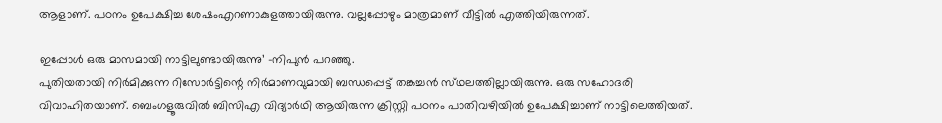ആളാണ്. പഠനം ഉപേക്ഷിച്ച ശേഷംഎറണാകുളത്തായിരുന്നു. വല്ലപ്പോഴും മാത്രമാണ് വീട്ടിൽ എത്തിയിരുന്നത്.

ഇപ്പോൾ ഒരു മാസമായി നാട്ടിലുണ്ടായിരുന്നു’ -നിപുൻ പറഞ്ഞു.
പുതിയതായി നിർമിക്കുന്ന റിസോർട്ടിന്റെ നിർമാണവുമായി ബന്ധപ്പെട്ട് തങ്കച്ചൻ സ്‌ഥലത്തില്ലായിരുന്നു. ഒരു സഹോദരി വിവാഹിതയാണ്. ബെംഗളൂരുവിൽ ബിസിഎ വിദ്യാർഥി ആയിരുന്ന ക്രിസ്റ്റി പഠനം പാതിവഴിയിൽ ഉപേക്ഷിച്ചാണ് നാട്ടിലെത്തിയത്.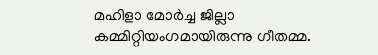മഹിളാ മോർച്ച ജില്ലാ കമ്മിറ്റിയംഗമായിരുന്നു ഗീതമ്മ.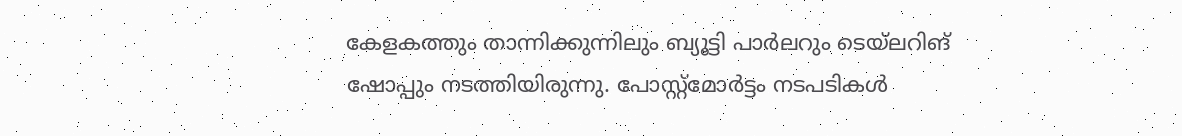കേളകത്തും താന്നിക്കുന്നിലും ബ്യൂട്ടി പാർലറും ടെയ്ലറിങ് ഷോപ്പും നടത്തിയിരുന്നു. പോസ്റ്റ്മോർട്ടം നടപടികൾ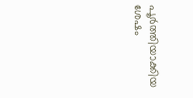പൂർത്തിയാക്കിയ ശേഷം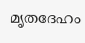മൃതദേഹം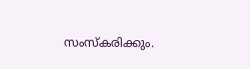സംസ്കരിക്കും.